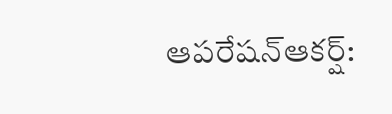ఆపరేషన్ఆకర్ష్: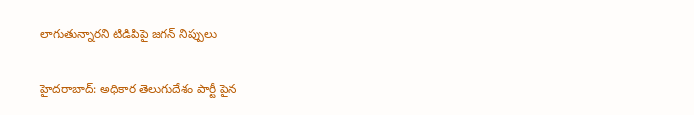లాగుతున్నారని టిడిపిపై జగన్ నిప్పులు

హైదరాబాద్: అధికార తెలుగుదేశం పార్టీ పైన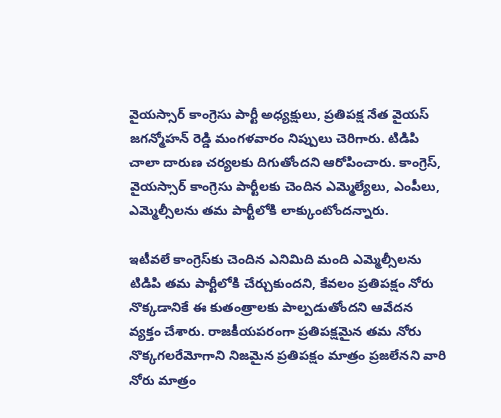వైయస్సార్ కాంగ్రెసు పార్టీ అధ్యక్షులు, ప్రతిపక్ష నేత వైయస్ జగన్మోహన్ రెడ్డి మంగళవారం నిప్పులు చెరిగారు. టిడిపి చాలా దారుణ చర్యలకు దిగుతోందని ఆరోపించారు. కాంగ్రెస్, వైయస్సార్ కాంగ్రెసు పార్టీలకు చెందిన ఎమ్మెల్యేలు, ఎంపీలు, ఎమ్మెల్సీలను తమ పార్టీలోకి లాక్కుంటోందన్నారు.

ఇటీవలే కాంగ్రెస్‌కు చెందిన ఎనిమిది మంది ఎమ్మెల్సీలను టిడిపి తమ పార్టీలోకి చేర్చుకుందని, కేవలం ప్రతిపక్షం నోరు నొక్కడానికే ఈ కుతంత్రాలకు పాల్పడుతోందని ఆవేదన వ్యక్తం చేశారు. రాజకీయపరంగా ప్రతిపక్షమైన తమ నోరు నొక్కగలరేమోగాని నిజమైన ప్రతిపక్షం మాత్రం ప్రజలేనని వారి నోరు మాత్రం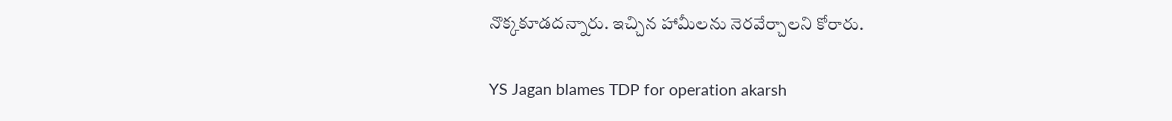నొక్కకూడదన్నారు. ఇచ్చిన హామీలను నెరవేర్చాలని కోరారు.

YS Jagan blames TDP for operation akarsh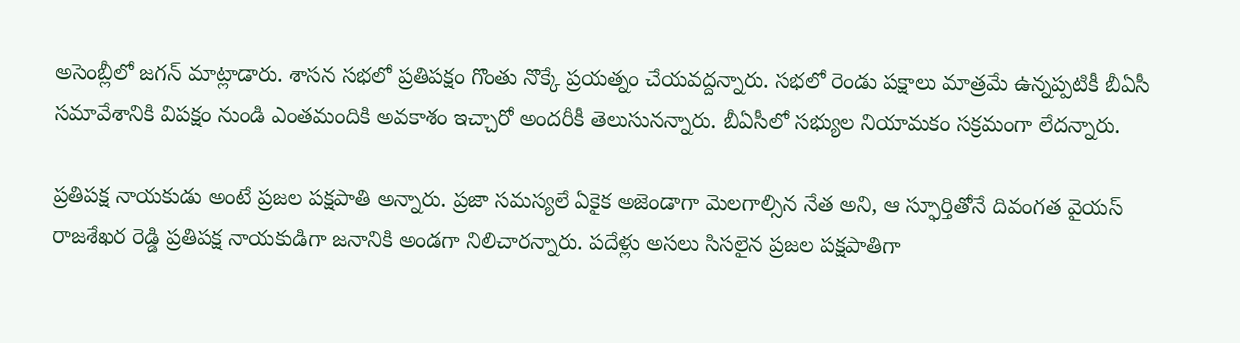అసెంబ్లీలో జగన్ మాట్లాడారు. శాసన సభలో ప్రతిపక్షం గొంతు నొక్కే ప్రయత్నం చేయవద్దన్నారు. సభలో రెండు పక్షాలు మాత్రమే ఉన్నప్పటికీ బీఏసీ సమావేశానికి విపక్షం నుండి ఎంతమందికి అవకాశం ఇచ్చారో అందరీకీ తెలుసునన్నారు. బీఏసీలో సభ్యుల నియామకం సక్రమంగా లేదన్నారు.

ప్రతిపక్ష నాయకుడు అంటే ప్రజల పక్షపాతి అన్నారు. ప్రజా సమస్యలే ఏకైక అజెండాగా మెలగాల్సిన నేత అని, ఆ స్ఫూర్తితోనే దివంగత వైయస్ రాజశేఖర రెడ్డి ప్రతిపక్ష నాయకుడిగా జనానికి అండగా నిలిచారన్నారు. పదేళ్లు అసలు సిసలైన ప్రజల పక్షపాతిగా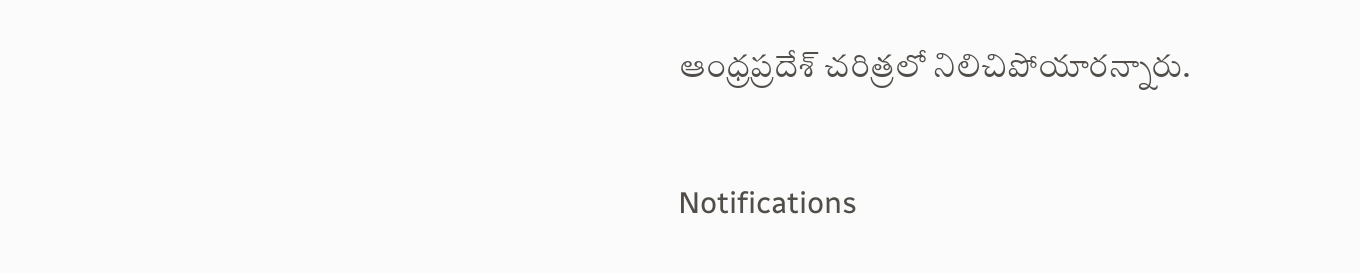ఆంధ్రప్రదేశ్ చరిత్రలో నిలిచిపోయారన్నారు.

Notifications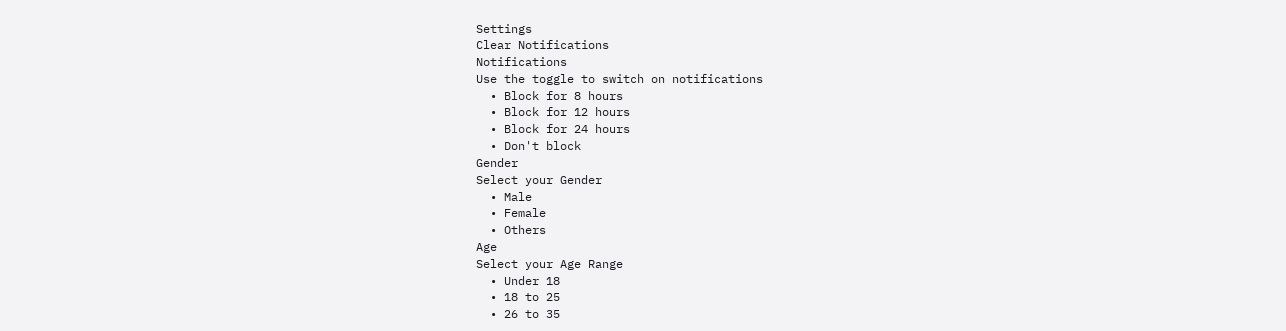Settings
Clear Notifications
Notifications
Use the toggle to switch on notifications
  • Block for 8 hours
  • Block for 12 hours
  • Block for 24 hours
  • Don't block
Gender
Select your Gender
  • Male
  • Female
  • Others
Age
Select your Age Range
  • Under 18
  • 18 to 25
  • 26 to 35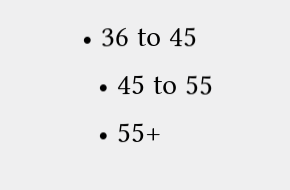• 36 to 45
  • 45 to 55
  • 55+